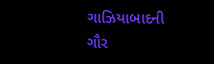ગાઝિયાબાદની ગૌર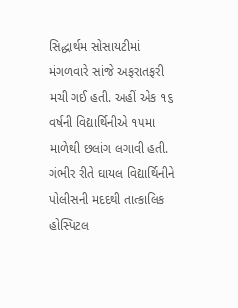સિદ્ધાર્થમ સોસાયટીમાં મંગળવારે સાંજે અફરાતફરી મચી ગઈ હતી. અહીં એક ૧૬ વર્ષની વિદ્યાર્થિનીએ ૧૫મા માળેથી છલાંગ લગાવી હતી. ગંભીર રીતે ઘાયલ વિદ્યાર્થિનીને પોલીસની મદદથી તાત્કાલિક હોસ્પિટલ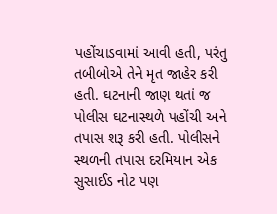પહોંચાડવામાં આવી હતી, પરંતુ તબીબોએ તેને મૃત જાહેર કરી હતી. ઘટનાની જાણ થતાં જ પોલીસ ઘટનાસ્થળે પહોંચી અને તપાસ શરૂ કરી હતી. પોલીસને સ્થળની તપાસ દરમિયાન એક સુસાઈડ નોટ પણ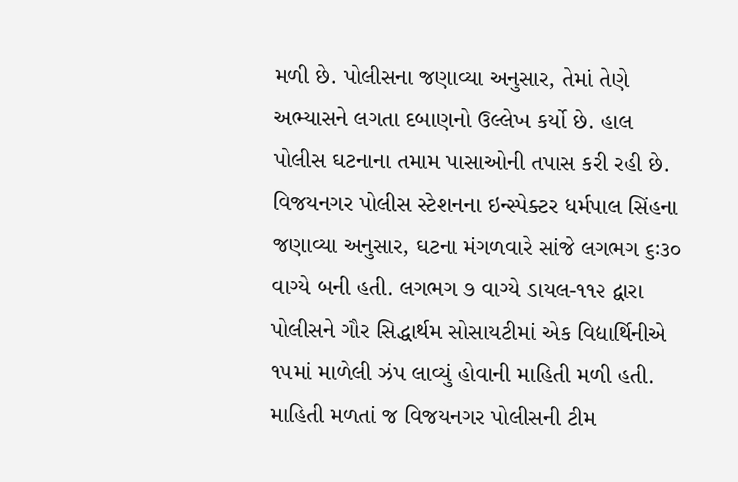મળી છે. પોલીસના જણાવ્યા અનુસાર, તેમાં તેણે અભ્યાસને લગતા દબાણનો ઉલ્લેખ કર્યો છે. હાલ પોલીસ ઘટનાના તમામ પાસાઓની તપાસ કરી રહી છે.
વિજયનગર પોલીસ સ્ટેશનના ઇન્સ્પેક્ટર ધર્મપાલ સિંહના જણાવ્યા અનુસાર, ઘટના મંગળવારે સાંજે લગભગ ૬ઃ૩૦ વાગ્યે બની હતી. લગભગ ૭ વાગ્યે ડાયલ-૧૧૨ દ્વારા પોલીસને ગૌર સિદ્ધાર્થમ સોસાયટીમાં એક વિદ્યાર્થિનીએ ૧૫માં માળેલી ઝંપ લાવ્યું હોવાની માહિતી મળી હતી. માહિતી મળતાં જ વિજયનગર પોલીસની ટીમ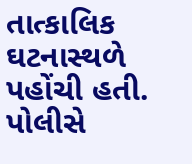તાત્કાલિક ઘટનાસ્થળે પહોંચી હતી. પોલીસે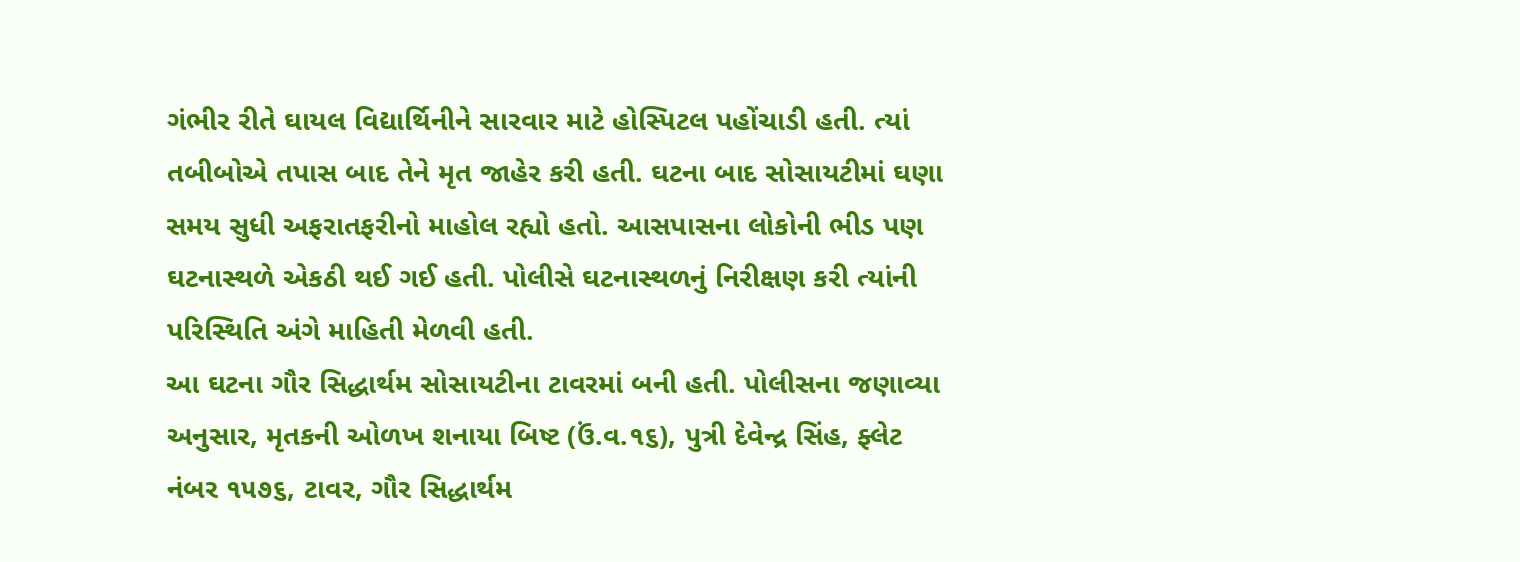ગંભીર રીતે ઘાયલ વિદ્યાર્થિનીને સારવાર માટે હોસ્પિટલ પહોંચાડી હતી. ત્યાં તબીબોએ તપાસ બાદ તેને મૃત જાહેર કરી હતી. ઘટના બાદ સોસાયટીમાં ઘણા સમય સુધી અફરાતફરીનો માહોલ રહ્યો હતો. આસપાસના લોકોની ભીડ પણ ઘટનાસ્થળે એકઠી થઈ ગઈ હતી. પોલીસે ઘટનાસ્થળનું નિરીક્ષણ કરી ત્યાંની પરિસ્થિતિ અંગે માહિતી મેળવી હતી.
આ ઘટના ગૌર સિદ્ધાર્થમ સોસાયટીના ટાવરમાં બની હતી. પોલીસના જણાવ્યા અનુસાર, મૃતકની ઓળખ શનાયા બિષ્ટ (ઉં.વ.૧૬), પુત્રી દેવેન્દ્ર સિંહ, ફ્લેટ નંબર ૧૫૭૬, ટાવર, ગૌર સિદ્ધાર્થમ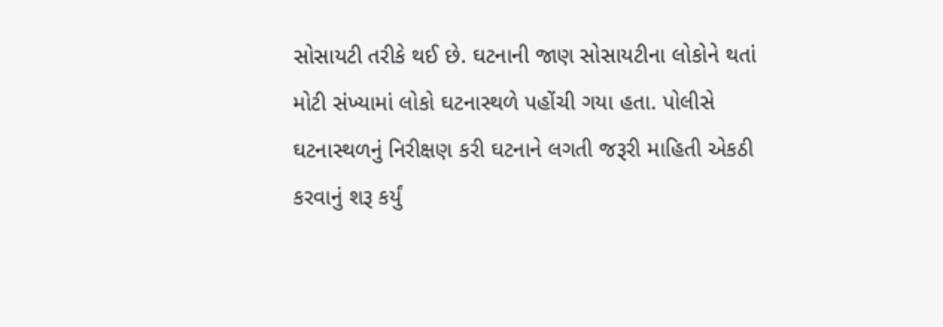સોસાયટી તરીકે થઈ છે. ઘટનાની જાણ સોસાયટીના લોકોને થતાં મોટી સંખ્યામાં લોકો ઘટનાસ્થળે પહોંચી ગયા હતા. પોલીસે ઘટનાસ્થળનું નિરીક્ષણ કરી ઘટનાને લગતી જરૂરી માહિતી એકઠી કરવાનું શરૂ કર્યું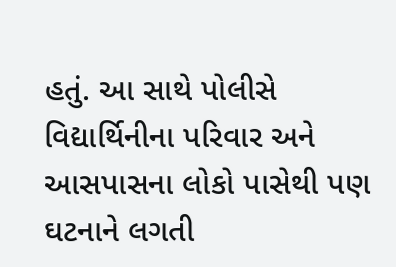હતું. આ સાથે પોલીસે વિદ્યાર્થિનીના પરિવાર અને આસપાસના લોકો પાસેથી પણ ઘટનાને લગતી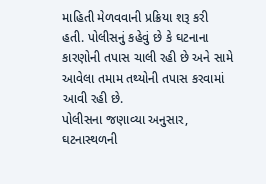માહિતી મેળવવાની પ્રક્રિયા શરૂ કરી હતી. પોલીસનું કહેવું છે કે ઘટનાના કારણોની તપાસ ચાલી રહી છે અને સામે આવેલા તમામ તથ્યોની તપાસ કરવામાં આવી રહી છે.
પોલીસના જણાવ્યા અનુસાર, ઘટનાસ્થળની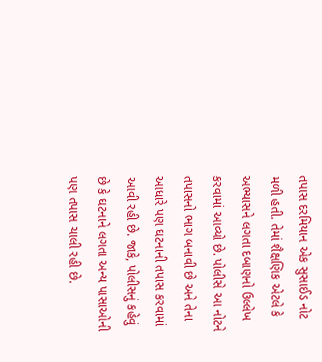તપાસ દરમિયાન એક સુસાઈડ નોટ મળી હતી. તેમાં શૈક્ષણિક એટલે કે અભ્યાસને લગતા દબાણનો ઉલ્લેખ કરવામાં આવ્યો છે. પોલીસે આ નોટને તપાસનો ભાગ બનાવી છે અને તેના આધારે પણ ઘટનાની તપાસ કરવામાં આવી રહી છે. જાકે, પોલીસનું કહેવું છે કે ઘટનાને લગતા અન્ય પાસાઓની પણ તપાસ ચાલી રહી છે.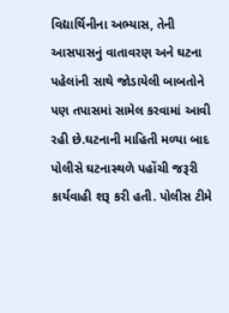વિદ્યાર્થિનીના અભ્યાસ, તેની આસપાસનું વાતાવરણ અને ઘટના પહેલાંની સાથે જોડાયેલી બાબતોને પણ તપાસમાં સામેલ કરવામાં આવી રહી છે.ઘટનાની માહિતી મળ્યા બાદ પોલીસે ઘટનાસ્થળે પહોંચી જરૂરી કાર્યવાહી શરૂ કરી હતી. પોલીસ ટીમે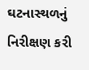ઘટનાસ્થળનું નિરીક્ષણ કરી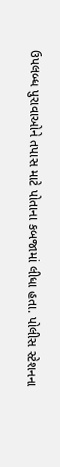ઉપલબ્ધ પુરાવાઓને તપાસ માટે પોતાના કબજામાં લીધા હતા. પોલીસ સ્ટેશનના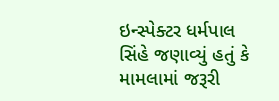ઇન્સ્પેક્ટર ધર્મપાલ સિંહે જણાવ્યું હતું કે મામલામાં જરૂરી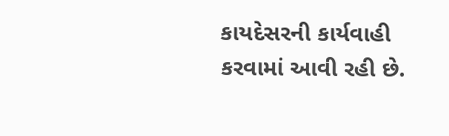કાયદેસરની કાર્યવાહી કરવામાં આવી રહી છે.